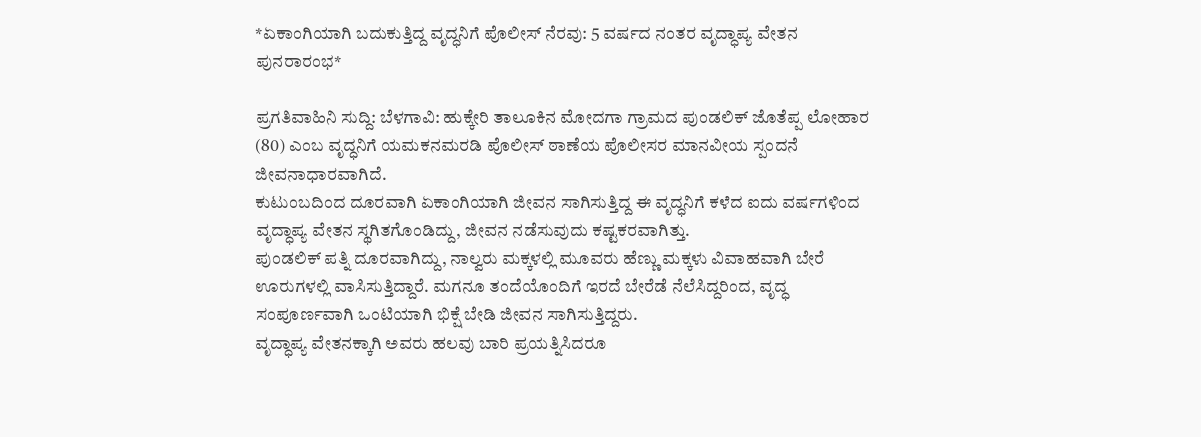*ಏಕಾಂಗಿಯಾಗಿ ಬದುಕುತ್ತಿದ್ದ ವೃದ್ಧನಿಗೆ ಪೊಲೀಸ್ ನೆರವು: 5 ವರ್ಷದ ನಂತರ ವೃದ್ಧಾಪ್ಯ ವೇತನ ಪುನರಾರಂಭ*

ಪ್ರಗತಿವಾಹಿನಿ ಸುದ್ದಿ: ಬೆಳಗಾವಿ: ಹುಕ್ಕೇರಿ ತಾಲೂಕಿನ ಮೋದಗಾ ಗ್ರಾಮದ ಪುಂಡಲಿಕ್ ಜೊತೆಪ್ಪ ಲೋಹಾರ (80) ಎಂಬ ವೃದ್ಧನಿಗೆ ಯಮಕನಮರಡಿ ಪೊಲೀಸ್ ಠಾಣೆಯ ಪೊಲೀಸರ ಮಾನವೀಯ ಸ್ಪಂದನೆ ಜೀವನಾಧಾರವಾಗಿದೆ.
ಕುಟುಂಬದಿಂದ ದೂರವಾಗಿ ಏಕಾಂಗಿಯಾಗಿ ಜೀವನ ಸಾಗಿಸುತ್ತಿದ್ದ ಈ ವೃದ್ಧನಿಗೆ ಕಳೆದ ಐದು ವರ್ಷಗಳಿಂದ ವೃದ್ಧಾಪ್ಯ ವೇತನ ಸ್ಥಗಿತಗೊಂಡಿದ್ದು, ಜೀವನ ನಡೆಸುವುದು ಕಷ್ಟಕರವಾಗಿತ್ತು.
ಪುಂಡಲಿಕ್ ಪತ್ನಿ ದೂರವಾಗಿದ್ದು, ನಾಲ್ವರು ಮಕ್ಕಳಲ್ಲಿ ಮೂವರು ಹೆಣ್ಣು ಮಕ್ಕಳು ವಿವಾಹವಾಗಿ ಬೇರೆ ಊರುಗಳಲ್ಲಿ ವಾಸಿಸುತ್ತಿದ್ದಾರೆ. ಮಗನೂ ತಂದೆಯೊಂದಿಗೆ ಇರದೆ ಬೇರೆಡೆ ನೆಲೆಸಿದ್ದರಿಂದ, ವೃದ್ಧ ಸಂಪೂರ್ಣವಾಗಿ ಒಂಟಿಯಾಗಿ ಭಿಕ್ಷೆ ಬೇಡಿ ಜೀವನ ಸಾಗಿಸುತ್ತಿದ್ದರು.
ವೃದ್ಧಾಪ್ಯ ವೇತನಕ್ಕಾಗಿ ಅವರು ಹಲವು ಬಾರಿ ಪ್ರಯತ್ನಿಸಿದರೂ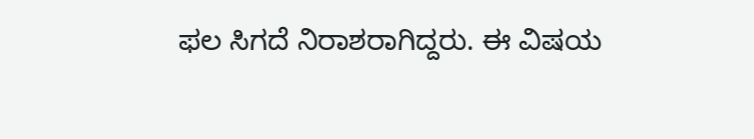ಫಲ ಸಿಗದೆ ನಿರಾಶರಾಗಿದ್ದರು. ಈ ವಿಷಯ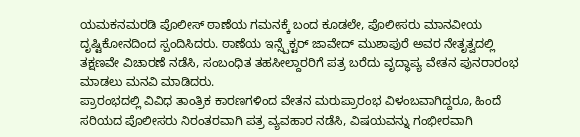ಯಮಕನಮರಡಿ ಪೊಲೀಸ್ ಠಾಣೆಯ ಗಮನಕ್ಕೆ ಬಂದ ಕೂಡಲೇ, ಪೊಲೀಸರು ಮಾನವೀಯ ದೃಷ್ಟಿಕೋನದಿಂದ ಸ್ಪಂದಿಸಿದರು. ಠಾಣೆಯ ಇನ್ಸ್ಪೆಕ್ಟರ್ ಜಾವೇದ್ ಮುಶಾಪುರೆ ಅವರ ನೇತೃತ್ವದಲ್ಲಿ ತಕ್ಷಣವೇ ವಿಚಾರಣೆ ನಡೆಸಿ, ಸಂಬಂಧಿತ ತಹಸೀಲ್ದಾರರಿಗೆ ಪತ್ರ ಬರೆದು ವೃದ್ಧಾಪ್ಯ ವೇತನ ಪುನರಾರಂಭ ಮಾಡಲು ಮನವಿ ಮಾಡಿದರು.
ಪ್ರಾರಂಭದಲ್ಲಿ ವಿವಿಧ ತಾಂತ್ರಿಕ ಕಾರಣಗಳಿಂದ ವೇತನ ಮರುಪ್ರಾರಂಭ ವಿಳಂಬವಾಗಿದ್ದರೂ, ಹಿಂದೆ ಸರಿಯದ ಪೊಲೀಸರು ನಿರಂತರವಾಗಿ ಪತ್ರ ವ್ಯವಹಾರ ನಡೆಸಿ, ವಿಷಯವನ್ನು ಗಂಭೀರವಾಗಿ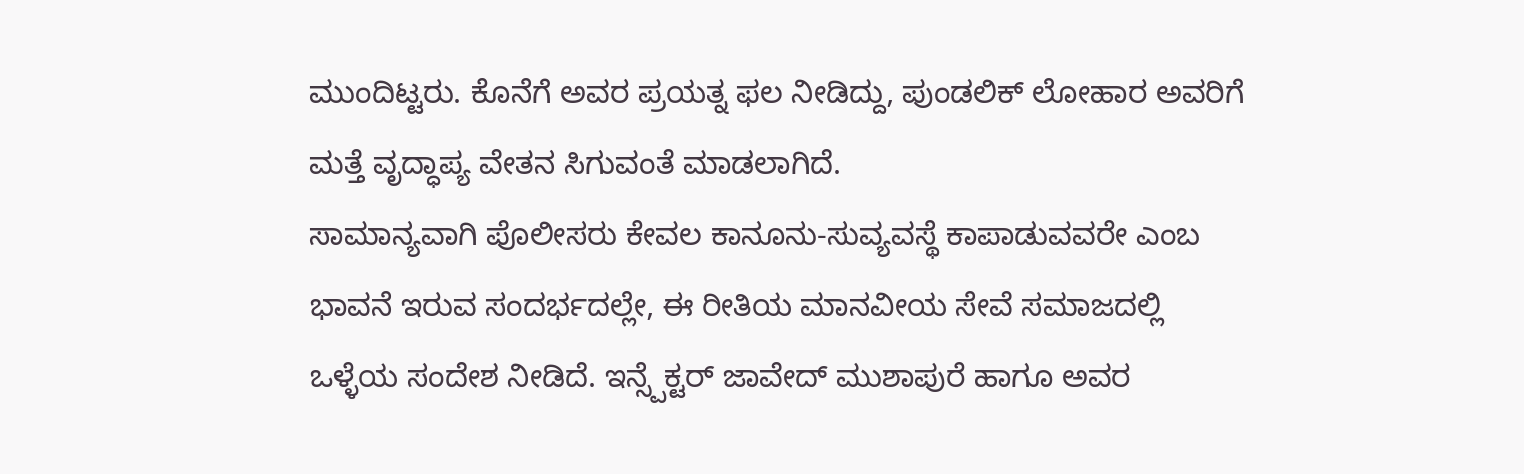ಮುಂದಿಟ್ಟರು. ಕೊನೆಗೆ ಅವರ ಪ್ರಯತ್ನ ಫಲ ನೀಡಿದ್ದು, ಪುಂಡಲಿಕ್ ಲೋಹಾರ ಅವರಿಗೆ ಮತ್ತೆ ವೃದ್ಧಾಪ್ಯ ವೇತನ ಸಿಗುವಂತೆ ಮಾಡಲಾಗಿದೆ.
ಸಾಮಾನ್ಯವಾಗಿ ಪೊಲೀಸರು ಕೇವಲ ಕಾನೂನು-ಸುವ್ಯವಸ್ಥೆ ಕಾಪಾಡುವವರೇ ಎಂಬ ಭಾವನೆ ಇರುವ ಸಂದರ್ಭದಲ್ಲೇ, ಈ ರೀತಿಯ ಮಾನವೀಯ ಸೇವೆ ಸಮಾಜದಲ್ಲಿ ಒಳ್ಳೆಯ ಸಂದೇಶ ನೀಡಿದೆ. ಇನ್ಸ್ಪೆಕ್ಟರ್ ಜಾವೇದ್ ಮುಶಾಪುರೆ ಹಾಗೂ ಅವರ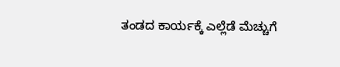ತಂಡದ ಕಾರ್ಯಕ್ಕೆ ಎಲ್ಲೆಡೆ ಮೆಚ್ಚುಗೆ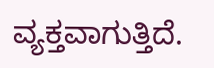ವ್ಯಕ್ತವಾಗುತ್ತಿದೆ.